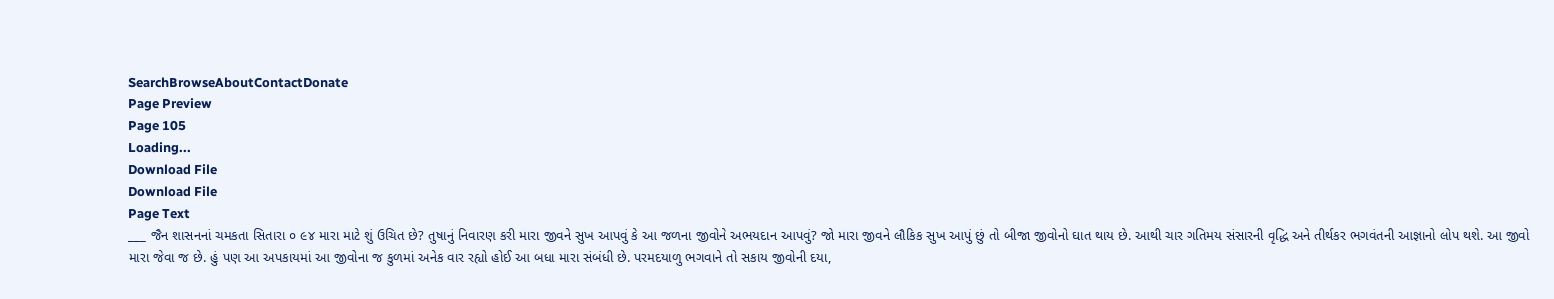SearchBrowseAboutContactDonate
Page Preview
Page 105
Loading...
Download File
Download File
Page Text
___ જૈન શાસનનાં ચમકતા સિતારા ૦ ૯૪ મારા માટે શું ઉચિત છે? તુષાનું નિવારણ કરી મારા જીવને સુખ આપવું કે આ જળના જીવોને અભયદાન આપવું? જો મારા જીવને લૌકિક સુખ આપું છું તો બીજા જીવોનો ઘાત થાય છે. આથી ચાર ગતિમય સંસારની વૃદ્ધિ અને તીર્થકર ભગવંતની આજ્ઞાનો લોપ થશે. આ જીવો મારા જેવા જ છે. હું પણ આ અપકાયમાં આ જીવોના જ કુળમાં અનેક વાર રહ્યો હોઈ આ બધા મારા સંબંધી છે. પરમદયાળુ ભગવાને તો સકાય જીવોની દયા,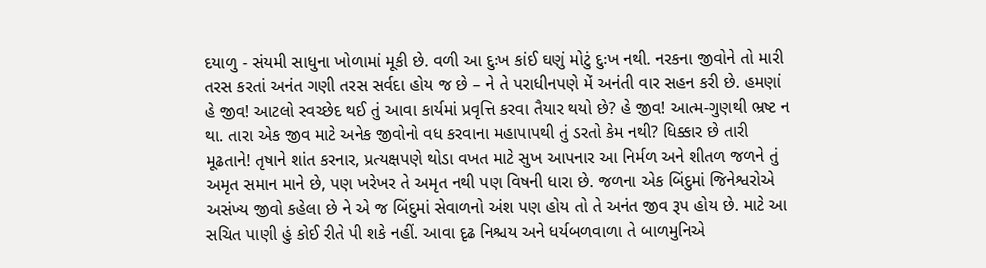દયાળુ - સંયમી સાધુના ખોળામાં મૂકી છે. વળી આ દુઃખ કાંઈ ઘણું મોટું દુઃખ નથી. નરકના જીવોને તો મારી તરસ કરતાં અનંત ગણી તરસ સર્વદા હોય જ છે – ને તે પરાધીનપણે મેં અનંતી વાર સહન કરી છે. હમણાં હે જીવ! આટલો સ્વચ્છેદ થઈ તું આવા કાર્યમાં પ્રવૃત્તિ કરવા તૈયાર થયો છે? હે જીવ! આત્મ-ગુણથી ભ્રષ્ટ ન થા. તારા એક જીવ માટે અનેક જીવોનો વધ કરવાના મહાપાપથી તું ડરતો કેમ નથી? ધિક્કાર છે તારી મૂઢતાને! તૃષાને શાંત કરનાર, પ્રત્યક્ષપણે થોડા વખત માટે સુખ આપનાર આ નિર્મળ અને શીતળ જળને તું અમૃત સમાન માને છે, પણ ખરેખર તે અમૃત નથી પણ વિષની ધારા છે. જળના એક બિંદુમાં જિનેશ્વરોએ અસંખ્ય જીવો કહેલા છે ને એ જ બિંદુમાં સેવાળનો અંશ પણ હોય તો તે અનંત જીવ રૂપ હોય છે. માટે આ સચિત પાણી હું કોઈ રીતે પી શકે નહીં. આવા દૃઢ નિશ્ચય અને ધર્યબળવાળા તે બાળમુનિએ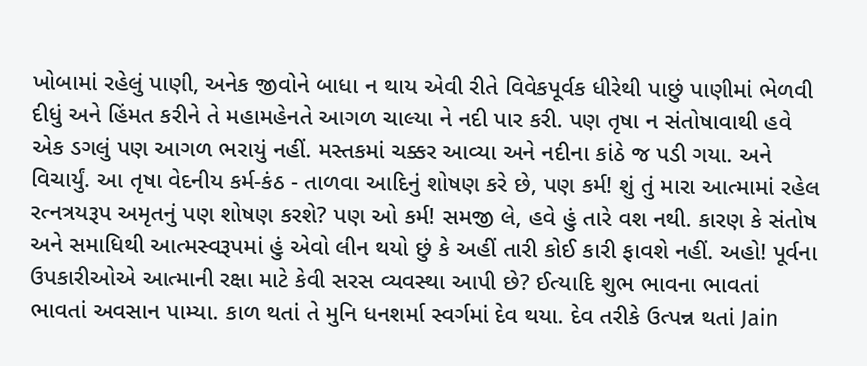ખોબામાં રહેલું પાણી, અનેક જીવોને બાધા ન થાય એવી રીતે વિવેકપૂર્વક ધીરેથી પાછું પાણીમાં ભેળવી દીધું અને હિંમત કરીને તે મહામહેનતે આગળ ચાલ્યા ને નદી પાર કરી. પણ તૃષા ન સંતોષાવાથી હવે એક ડગલું પણ આગળ ભરાયું નહીં. મસ્તકમાં ચક્કર આવ્યા અને નદીના કાંઠે જ પડી ગયા. અને વિચાર્યું. આ તૃષા વેદનીય કર્મ-કંઠ - તાળવા આદિનું શોષણ કરે છે, પણ કર્મ! શું તું મારા આત્મામાં રહેલ રત્નત્રયરૂપ અમૃતનું પણ શોષણ કરશે? પણ ઓ કર્મ! સમજી લે, હવે હું તારે વશ નથી. કારણ કે સંતોષ અને સમાધિથી આત્મસ્વરૂપમાં હું એવો લીન થયો છું કે અહીં તારી કોઈ કારી ફાવશે નહીં. અહો! પૂર્વના ઉપકારીઓએ આત્માની રક્ષા માટે કેવી સરસ વ્યવસ્થા આપી છે? ઈત્યાદિ શુભ ભાવના ભાવતાં ભાવતાં અવસાન પામ્યા. કાળ થતાં તે મુનિ ધનશર્મા સ્વર્ગમાં દેવ થયા. દેવ તરીકે ઉત્પન્ન થતાં Jain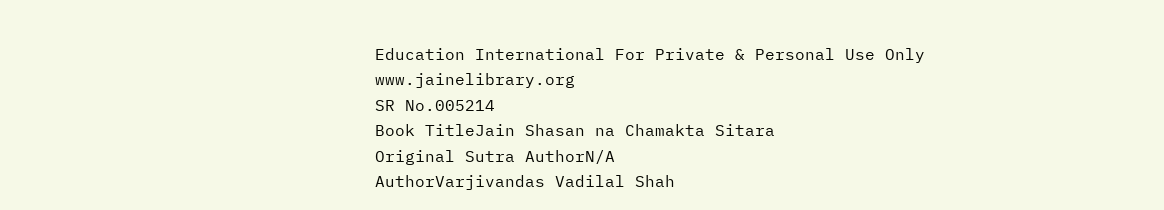Education International For Private & Personal Use Only www.jainelibrary.org
SR No.005214
Book TitleJain Shasan na Chamakta Sitara
Original Sutra AuthorN/A
AuthorVarjivandas Vadilal Shah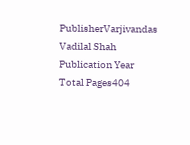PublisherVarjivandas Vadilal Shah
Publication Year
Total Pages404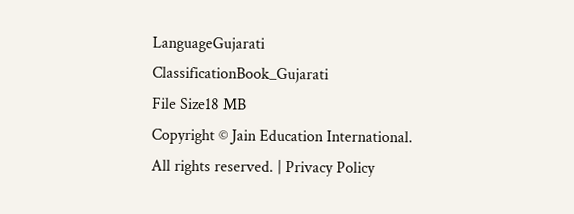LanguageGujarati
ClassificationBook_Gujarati
File Size18 MB
Copyright © Jain Education International. All rights reserved. | Privacy Policy